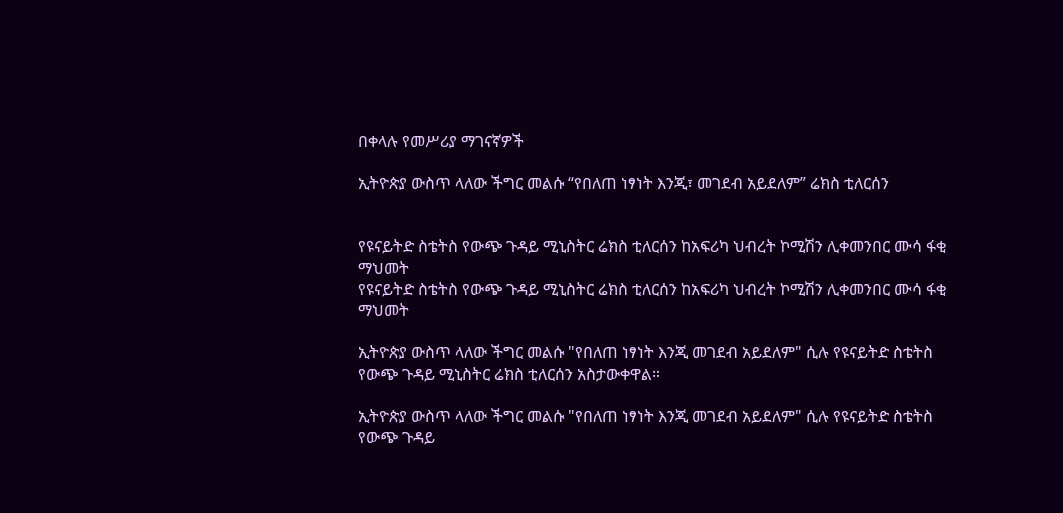በቀላሉ የመሥሪያ ማገናኛዎች

ኢትዮጵያ ውስጥ ላለው ችግር መልሱ “የበለጠ ነፃነት እንጂ፣ መገደብ አይደለም” ሬክስ ቲለርሰን


የዩናይትድ ስቴትስ የውጭ ጉዳይ ሚኒስትር ሬክስ ቲለርሰን ከአፍሪካ ህብረት ኮሚሽን ሊቀመንበር ሙሳ ፋቂ ማህመት
የዩናይትድ ስቴትስ የውጭ ጉዳይ ሚኒስትር ሬክስ ቲለርሰን ከአፍሪካ ህብረት ኮሚሽን ሊቀመንበር ሙሳ ፋቂ ማህመት

ኢትዮጵያ ውስጥ ላለው ችግር መልሱ "የበለጠ ነፃነት እንጂ መገደብ አይደለም" ሲሉ የዩናይትድ ስቴትስ የውጭ ጉዳይ ሚኒስትር ሬክስ ቲለርሰን አስታውቀዋል።

ኢትዮጵያ ውስጥ ላለው ችግር መልሱ "የበለጠ ነፃነት እንጂ መገደብ አይደለም" ሲሉ የዩናይትድ ስቴትስ የውጭ ጉዳይ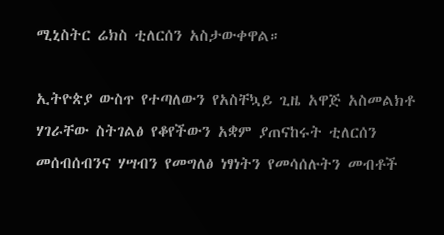ሚኒስትር ሬክስ ቲለርሰን አስታውቀዋል።

ኢትዮጵያ ውስጥ የተጣለውን የአስቸኳይ ጊዜ አዋጅ አስመልክቶ ሃገራቸው ስትገልፅ የቆየችውን አቋም ያጠናከሩት ቲለርሰን መሰብሰብንና ሃሣብን የመግለፅ ነፃነትን የመሳሰሉትን መብቶች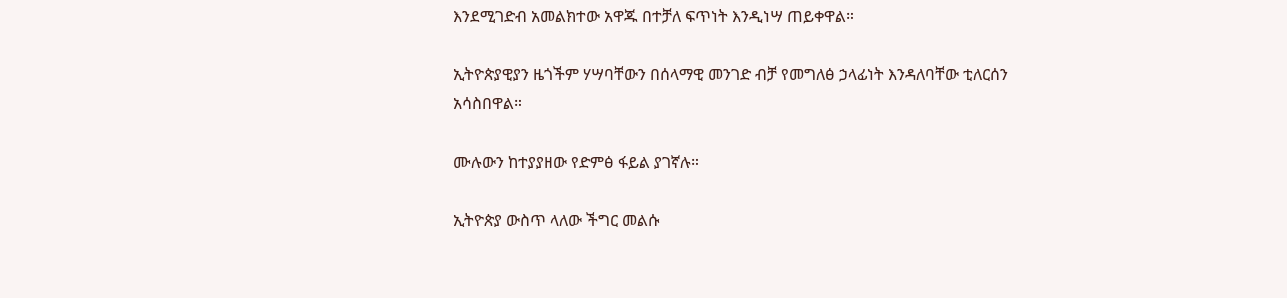እንደሚገድብ አመልክተው አዋጁ በተቻለ ፍጥነት እንዲነሣ ጠይቀዋል።

ኢትዮጵያዊያን ዜጎችም ሃሣባቸውን በሰላማዊ መንገድ ብቻ የመግለፅ ኃላፊነት እንዳለባቸው ቲለርሰን አሳስበዋል።

ሙሉውን ከተያያዘው የድምፅ ፋይል ያገኛሉ።

ኢትዮጵያ ውስጥ ላለው ችግር መልሱ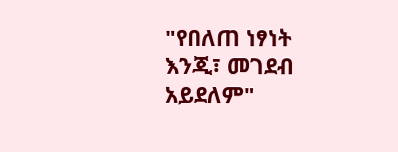"የበለጠ ነፃነት እንጂ፣ መገደብ አይደለም"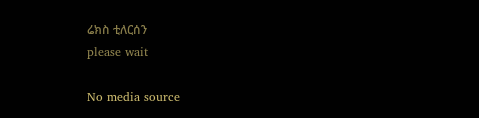ሬክስ ቲለርሰን
please wait

No media source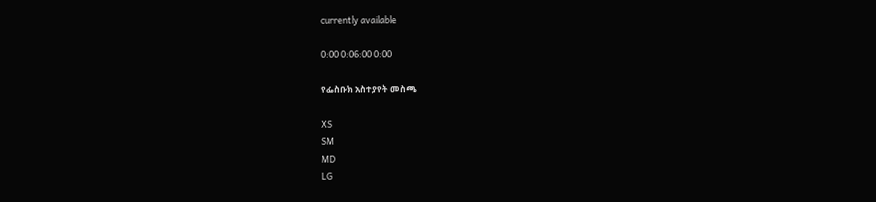currently available

0:00 0:06:00 0:00

የፌስቡክ አስተያየት መስጫ

XS
SM
MD
LG